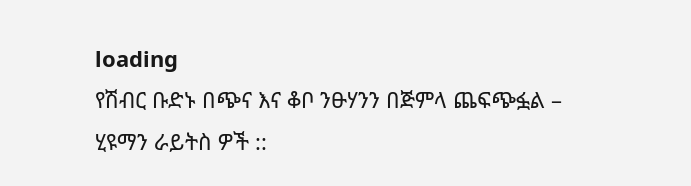loading
የሽብር ቡድኑ በጭና እና ቆቦ ንፁሃንን በጅምላ ጨፍጭፏል – ሂዩማን ራይትስ ዎች ::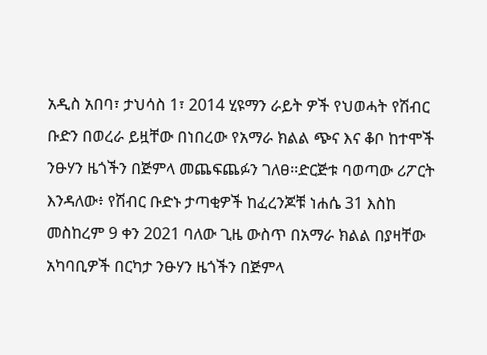አዲስ አበባ፣ ታህሳስ 1፣ 2014 ሂዩማን ራይት ዎች የህወሓት የሽብር ቡድን በወረራ ይዟቸው በነበረው የአማራ ክልል ጭና እና ቆቦ ከተሞች ንፁሃን ዜጎችን በጅምላ መጨፍጨፉን ገለፀ፡፡ድርጅቱ ባወጣው ሪፖርት እንዳለው፥ የሽብር ቡድኑ ታጣቂዎች ከፈረንጆቹ ነሐሴ 31 እስከ መስከረም 9 ቀን 2021 ባለው ጊዜ ውስጥ በአማራ ክልል በያዛቸው አካባቢዎች በርካታ ንፁሃን ዜጎችን በጅምላ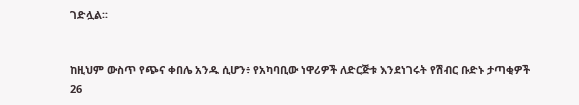ገድሏል፡፡


ከዚህም ውስጥ የጭና ቀበሌ አንዱ ሲሆን፥ የአካባቢው ነዋሪዎች ለድርጅቱ እንደነገሩት የሽብር ቡድኑ ታጣቂዎች 26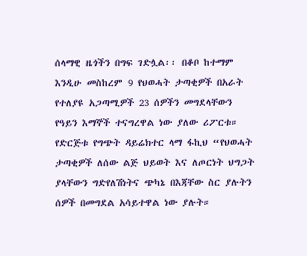ሰላማዊ ዜጎችን በግፍ ገድሏል፡፡ በቆቦ ከተማም እንዲሁ መስከረም 9 የህወሓት ታጣቂዎች በአራት የተለያዩ አጋጣሚዎች 23 ሰዎችን መግደላቸውን የዓይን እማኞች ተናግረዋል ነው ያለው ሪፖርቱ። የድርጅቱ የግጭት ዳይሬክተር ላማ ፋኪህ “የህወሓት ታጣቂዎች ለሰው ልጅ ህይወት እና ለጦርነት ህግጋት ያላቸውን ግድየለሽነትና ጭካኔ በእጃቸው ስር ያሉትን ሰዎች በመግደል አሳይተዋል ነው ያሉት።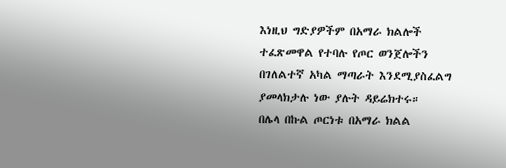እነዚህ ግድያዎችም በአማራ ክልሎች ተፈጽመዋል የተባሉ የጦር ወንጀሎችን በገለልተኛ አካል ማጣራት እንደሚያስፈልግ ያመላክታሉ ነው ያሉት ዳይሬክተሩ።
በሌላ በኩል ጦርነቱ በአማራ ክልል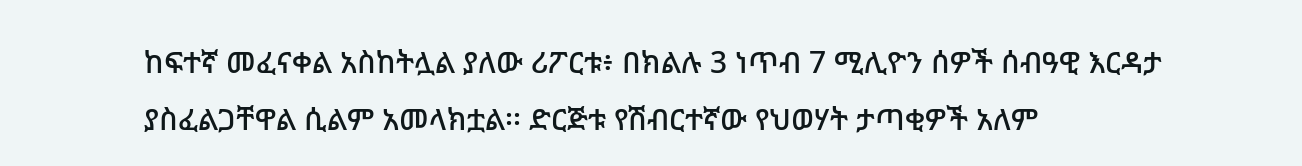ከፍተኛ መፈናቀል አስከትሏል ያለው ሪፖርቱ፥ በክልሉ 3 ነጥብ 7 ሚሊዮን ሰዎች ሰብዓዊ እርዳታ ያስፈልጋቸዋል ሲልም አመላክቷል፡፡ ድርጅቱ የሽብርተኛው የህወሃት ታጣቂዎች አለም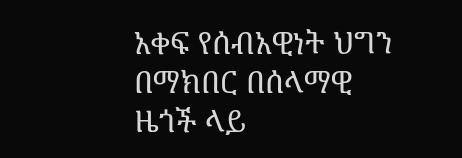አቀፍ የሰብአዊነት ህግን በማክበር በሰላማዊ ዜጎች ላይ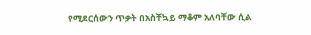የሚደርሰውን ጥቃት በአስቸኳይ ማቆም አለባቸው ሲል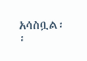አሳስቧል፡፡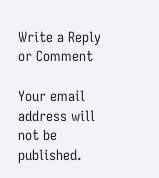Write a Reply or Comment

Your email address will not be published.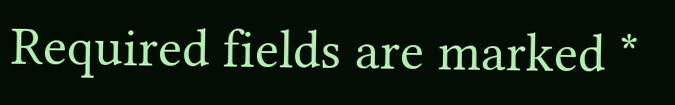Required fields are marked *